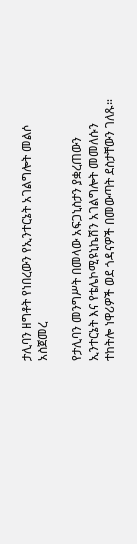ታሊባን ዘግቶት የነበረውን የኢንተርኔት አገልግሎት መልሶ አስጀመረ

የታሊባን መንግሥት በመላው አፍጋኒስታን ያቋረጠውን ኢንተርኔት እና የቴሌኮሚዩኒኬሽን አገልግሎት መመለሱን ተከትሎ ነዋሪዎች ወደ ጎዳናዎች በመውጣት ደስታቸውን ገለጹ።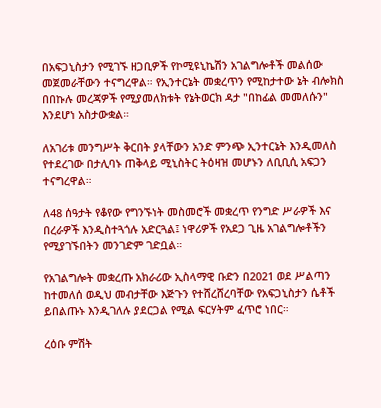በአፍጋኒስታን የሚገኙ ዘጋቢዎች የኮሚዩኒኬሽን አገልግሎቶች መልሰው መጀመራቸውን ተናግረዋል። የኢንተርኔት መቋረጥን የሚከታተው ኔት ብሎክስ በበኩሉ መረጃዎች የሚያመለክቱት የኔትወርክ ዳታ "በከፊል መመለሱን" እንደሆነ አስታውቋል።

ለአገሪቱ መንግሥት ቅርበት ያላቸውን አንድ ምንጭ ኢንተርኔት እንዲመለስ የተደረገው በታሊባኑ ጠቅላይ ሚኒስትር ትዕዛዝ መሆኑን ለቢቢሲ አፍጋን ተናግረዋል።

ለ48 ሰዓታት የቆየው የግንኙነት መስመሮች መቋረጥ የንግድ ሥራዎች እና በረራዎች እንዲስተጓጎሉ አድርጓል፤ ነዋሪዎች የአደጋ ጊዜ አገልግሎቶችን የሚያገኙበትን መንገድም ገድቧል።

የአገልግሎት መቋረጡ አክራሪው ኢስላማዊ ቡድን በ2021 ወደ ሥልጣን ከተመለሰ ወዲህ መብታቸው እጅጉን የተሸረሸረባቸው የአፍጋኒስታን ሴቶች ይበልጡኑ እንዲገለሉ ያደርጋል የሚል ፍርሃትም ፈጥሮ ነበር።

ረዕቡ ምሽት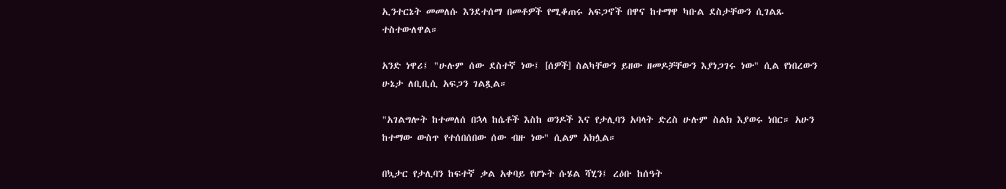ኢንተርኔት መመለሱ እንደተሰማ በመቶዎች የሚቆጠሩ አፍጋኖች በዋና ከተማዋ ካቡል ደስታቸውን ሲገልጹ ተስተውለዋል።

አንድ ነዋሪ፤ "ሁሉም ሰው ደስተኛ ነው፤ [ሰዎች] ስልካቸውን ይዘው ዘመዶቻቸውን እያነጋገሩ ነው" ሲል የነበረውን ሁኔታ ለቢቢሲ አፍጋን ገልጿል።

"አገልግሎት ከተመለሰ በኋላ ከሴቶች እስከ ወንዶች እና የታሊባን አባላት ድረስ ሁሉም ስልክ እያወሩ ነበር። አሁን ከተማው ውስጥ የተሰበሰበው ሰው ብዙ ነው" ሲልም አክሏል።

በኳታር የታሊባን ከፍተኛ ቃል አቀባይ የሆኑት ሱሄል ሻሂን፤ ረዕቡ ከሰዓት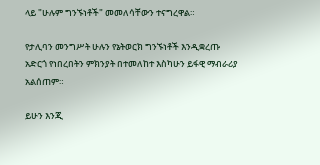ላይ "ሁሉም ግንኙነቶች" መመለሳቸውን ተናግረዋል።

የታሊባን መንግሥት ሁሉን የኔትወርክ ግንኙነቶች እንዲቋረጡ አድርጎ የነበረበትን ምክንያት በተመለከተ እስካሁን ይፋዊ ማብራሪያ አልሰጠም።

ይሁን እንጂ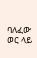ባለፈው ወር ላይ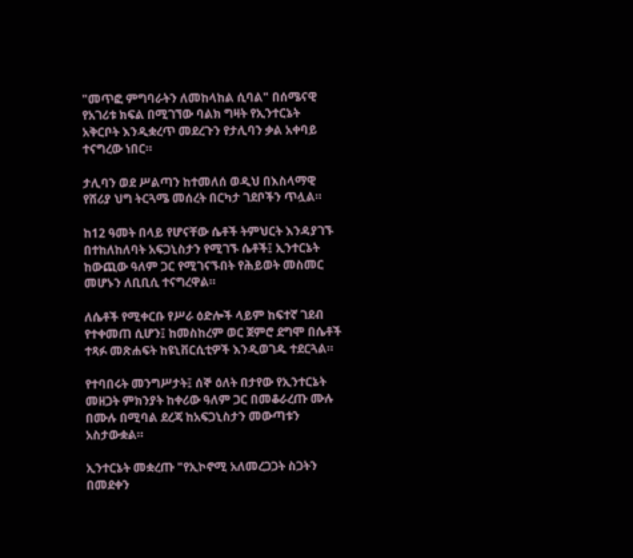"መጥፎ ምግባራትን ለመከላከል ሲባል" በሰሜናዊ የአገሪቱ ክፍል በሚገኘው ባልክ ግዛት የኢንተርኔት አቅርቦት እንዲቋረጥ መደረጉን የታሊባን ቃል አቀባይ ተናግረው ነበር።

ታሊባን ወደ ሥልጣን ከተመለሰ ወዲህ በእስላማዊ የሸሪያ ህግ ትርጓሜ መሰረት በርካታ ገደቦችን ጥሏል።

ከ12 ዓመት በላይ የሆናቸው ሴቶች ትምህርት እንዳያገኙ በተከለከለባት አፍጋኒስታን የሚገኙ ሴቶች፤ ኢንተርኔት ከውጪው ዓለም ጋር የሚገናኙበት የሕይወት መስመር መሆኑን ለቢቢሲ ተናግረዋል።

ለሴቶች የሚቀርቡ የሥራ ዕድሎች ላይም ከፍተኛ ገደብ የተቀመጠ ሲሆን፤ ከመስከረም ወር ጀምሮ ደግሞ በሴቶች ተጻፉ መጽሐፍት ከዩኒቨርሲቲዎች እንዲወገዱ ተደርጓል።

የተባበሩት መንግሥታት፤ ሰኞ ዕለት በታየው የኢንተርኔት መዘጋት ምክንያት ከቀሪው ዓለም ጋር በመቆራረጡ ሙሉ በሙሉ በሚባል ደረጃ ከአፍጋኒስታን መውጣቱን አስታውቋል።

ኢንተርኔት መቋረጡ "የኢኮኖሚ አለመረጋጋት ስጋትን በመደቀን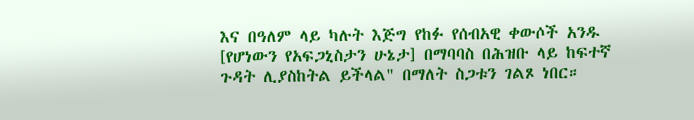እና በዓለም ላይ ካሉት እጅግ የከፉ የሰብአዊ ቀውሶች አንዱ [የሆነውን የአፍጋኒስታን ሁኔታ] በማባባስ በሕዝቡ ላይ ከፍተኛ ጉዳት ሊያስከትል ይችላል" በማለት ስጋቱን ገልጾ ነበር።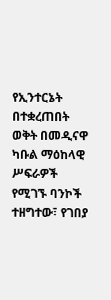የኢንተርኔት በተቋረጠበት ወቅት በመዲናዋ ካቡል ማዕከላዊ ሥፍራዎች የሚገኙ ባንኮች ተዘግተው፣ የገበያ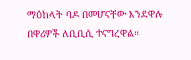ማዕከላት ባዶ በመሆናቸው እንደዋሉ በዋሪዎች ለቢቢሲ ተናግረዋል።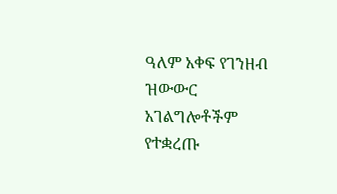ዓለም አቀፍ የገንዘብ ዝውውር አገልግሎቶችም የተቋረጡ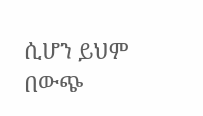ሲሆን ይህም በውጭ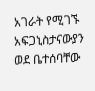አገራት የሚገኙ አፍጋኒስታናውያን ወደ ቤተሰባቸው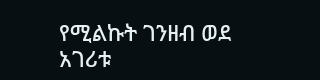የሚልኩት ገንዘብ ወደ አገሪቱ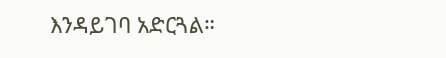እንዳይገባ አድርጓል።